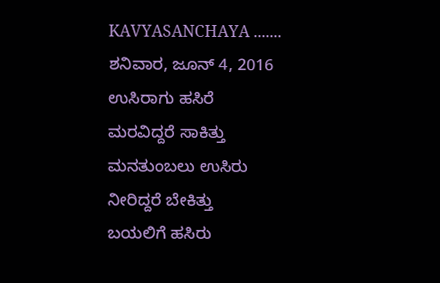KAVYASANCHAYA .......
ಶನಿವಾರ, ಜೂನ್ 4, 2016
ಉಸಿರಾಗು ಹಸಿರೆ
ಮರವಿದ್ದರೆ ಸಾಕಿತ್ತು
ಮನತುಂಬಲು ಉಸಿರು
ನೀರಿದ್ದರೆ ಬೇಕಿತ್ತು
ಬಯಲಿಗೆ ಹಸಿರು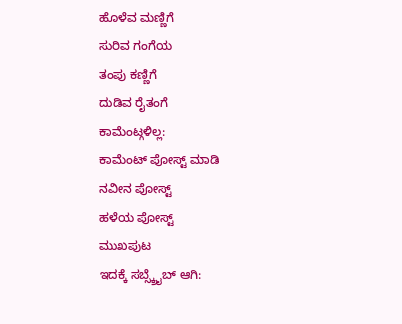ಹೊಳೆವ ಮಣ್ಣಿಗೆ
ಸುರಿವ ಗಂಗೆಯ
ತಂಪು ಕಣ್ಣಿಗೆ
ದುಡಿವ ರೈತಂಗೆ
ಕಾಮೆಂಟ್ಗಳಿಲ್ಲ:
ಕಾಮೆಂಟ್ ಪೋಸ್ಟ್ ಮಾಡಿ
ನವೀನ ಪೋಸ್ಟ್
ಹಳೆಯ ಪೋಸ್ಟ್
ಮುಖಪುಟ
ಇದಕ್ಕೆ ಸಬ್ಸ್ಕ್ರೈಬ್ ಆಗಿ: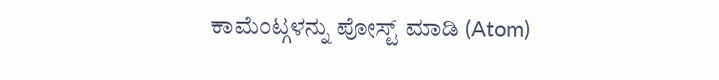ಕಾಮೆಂಟ್ಗಳನ್ನು ಪೋಸ್ಟ್ ಮಾಡಿ (Atom)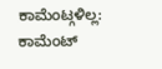ಕಾಮೆಂಟ್ಗಳಿಲ್ಲ:
ಕಾಮೆಂಟ್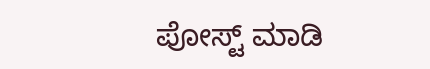ಪೋಸ್ಟ್ ಮಾಡಿ